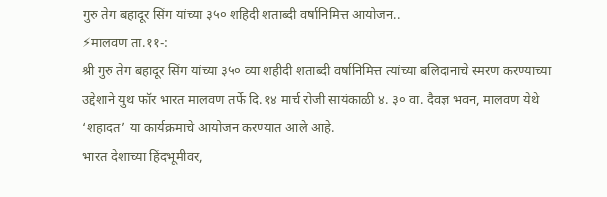गुरु तेग बहादूर सिंग यांच्या ३५० शहिदी शताब्दी वर्षानिमित्त आयोजन..
⚡मालवण ता.११-:
श्री गुरु तेग बहादूर सिंग यांच्या ३५० व्या शहीदी शताब्दी वर्षानिमित्त त्यांच्या बलिदानाचे स्मरण करण्याच्या उद्देशाने युथ फॉर भारत मालवण तर्फे दि.१४ मार्च रोजी सायंकाळी ४. ३० वा. दैवज्ञ भवन, मालवण येथे ‘शहादत’ या कार्यक्रमाचे आयोजन करण्यात आले आहे.
भारत देशाच्या हिंदभूमीवर,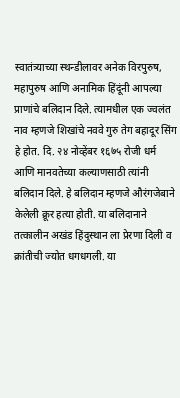स्वातंत्र्याच्या स्थन्डीलावर अनेक विरपुरुष, महापुरुष आणि अनामिक हिंदूंनी आपल्या प्राणांचे बलिदान दिले. त्यामधील एक ज्वलंत नाव म्हणजे शिखांचे नववे गुरु तेग बहादूर सिंग हे होत. दि. २४ नोव्हेंबर १६७५ रोजी धर्म आणि मानवतेच्या कल्याणसाठी त्यांनी बलिदान दिले. हे बलिदान म्हणजे औरंगजेबाने केलेली क्रूर हत्या होती. या बलिदानाने तत्कालीन अखंड हिंदुस्थान ला प्रेरणा दिली व क्रांतीची ज्योत धगधगली. या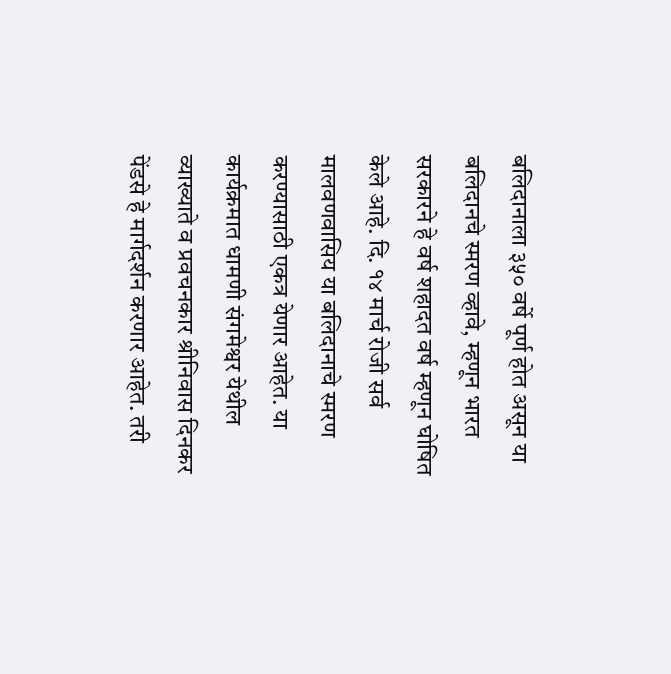बलिदानाला ३५० वर्षे पूर्ण होत असून या बलिदानचे स्मरण व्हावे, म्हणून भारत सरकारने हे वर्ष शहादत वर्ष म्हणून घोषित केले आहे. दि. १४ मार्च रोजी सर्व मालवणवासिय या बलिदानाचे स्मरण करण्यासाठी एकत्र येणार आहेत. या कार्यक्रमात धामणी संगमेश्वर येथील व्याख्याते व प्रवचनकार श्रीनिवास दिनकर पेंडसे हे मार्गदर्शन करणार आहेत. तरी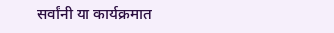सर्वांनी या कार्यक्रमात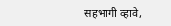सहभागी व्हावे,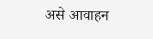असे आवाहन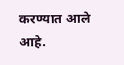करण्यात आले आहे.